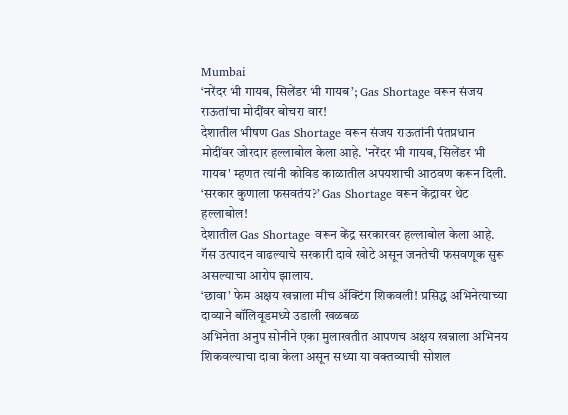Mumbai
‘नरेंदर भी गायब, सिलेंडर भी गायब’; Gas Shortage वरून संजय राऊतांचा मोदींवर बोचरा वार!
देशातील भीषण Gas Shortage वरून संजय राऊतांनी पंतप्रधान मोदींवर जोरदार हल्लाबोल केला आहे. 'नरेंदर भी गायब, सिलेंडर भी गायब' म्हणत त्यांनी कोविड काळातील अपयशाची आठवण करून दिली.
‘सरकार कुणाला फसवतंय?’ Gas Shortage वरून केंद्रावर थेट हल्लाबोल!
देशातील Gas Shortage वरून केंद्र सरकारवर हल्लाबोल केला आहे. गॅस उत्पादन वाढल्याचे सरकारी दावे खोटे असून जनतेची फसवणूक सुरू असल्याचा आरोप झालाय.
‘छावा’ फेम अक्षय खन्नाला मीच ॲक्टिंग शिकवली! प्रसिद्ध अभिनेत्याच्या दाव्याने बॉलिवूडमध्ये उडाली खळबळ
अभिनेता अनुप सोनीने एका मुलाखतीत आपणच अक्षय खन्नाला अभिनय शिकवल्याचा दावा केला असून सध्या या वक्तव्याची सोशल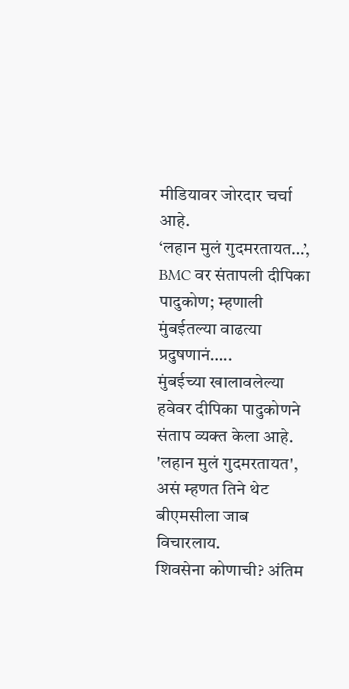मीडियावर जोरदार चर्चा आहे.
‘लहान मुलं गुदमरतायत…’, BMC वर संतापली दीपिका पादुकोण; म्हणाली मुंबईतल्या वाढत्या प्रदुषणानं…..
मुंबईच्या खालावलेल्या हवेवर दीपिका पादुकोणने संताप व्यक्त केला आहे. 'लहान मुलं गुदमरतायत', असं म्हणत तिने थेट बीएमसीला जाब विचारलाय.
शिवसेना कोणाची? अंतिम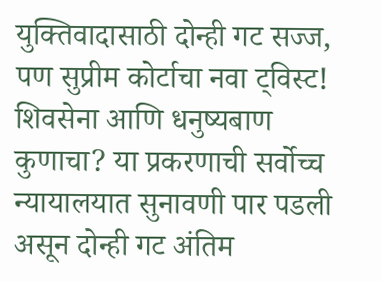युक्तिवादासाठी दोन्ही गट सज्ज, पण सुप्रीम कोर्टाचा नवा ट्विस्ट!
शिवसेना आणि धनुष्यबाण कुणाचा? या प्रकरणाची सर्वोच्च न्यायालयात सुनावणी पार पडली असून दोन्ही गट अंतिम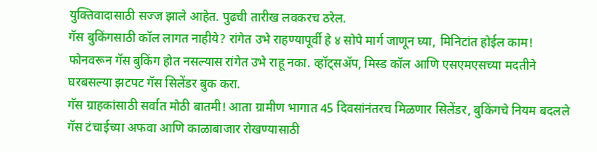युक्तिवादासाठी सज्ज झाले आहेत. पुढची तारीख लवकरच ठरेल.
गॅस बुकिंगसाठी कॉल लागत नाहीये? रांगेत उभे राहण्यापूर्वी हे ४ सोपे मार्ग जाणून घ्या, मिनिटांत होईल काम!
फोनवरून गॅस बुकिंग होत नसल्यास रांगेत उभे राहू नका. व्हॉट्सॲप, मिस्ड कॉल आणि एसएमएसच्या मदतीने घरबसल्या झटपट गॅस सिलेंडर बुक करा.
गॅस ग्राहकांसाठी सर्वात मोठी बातमी! आता ग्रामीण भागात 45 दिवसांनंतरच मिळणार सिलेंडर, बुकिंगचे नियम बदलले
गॅस टंचाईच्या अफवा आणि काळाबाजार रोखण्यासाठी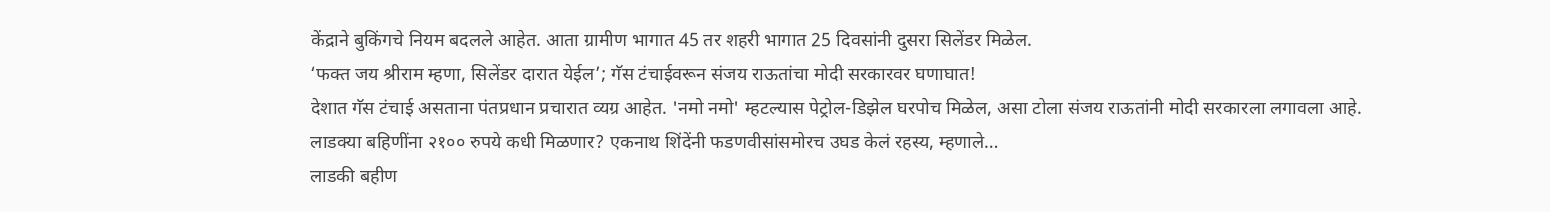केंद्राने बुकिंगचे नियम बदलले आहेत. आता ग्रामीण भागात 45 तर शहरी भागात 25 दिवसांनी दुसरा सिलेंडर मिळेल.
‘फक्त जय श्रीराम म्हणा, सिलेंडर दारात येईल’; गॅस टंचाईवरून संजय राऊतांचा मोदी सरकारवर घणाघात!
देशात गॅस टंचाई असताना पंतप्रधान प्रचारात व्यग्र आहेत. 'नमो नमो' म्हटल्यास पेट्रोल-डिझेल घरपोच मिळेल, असा टोला संजय राऊतांनी मोदी सरकारला लगावला आहे.
लाडक्या बहिणींना २१०० रुपये कधी मिळणार? एकनाथ शिंदेंनी फडणवीसांसमोरच उघड केलं रहस्य, म्हणाले…
लाडकी बहीण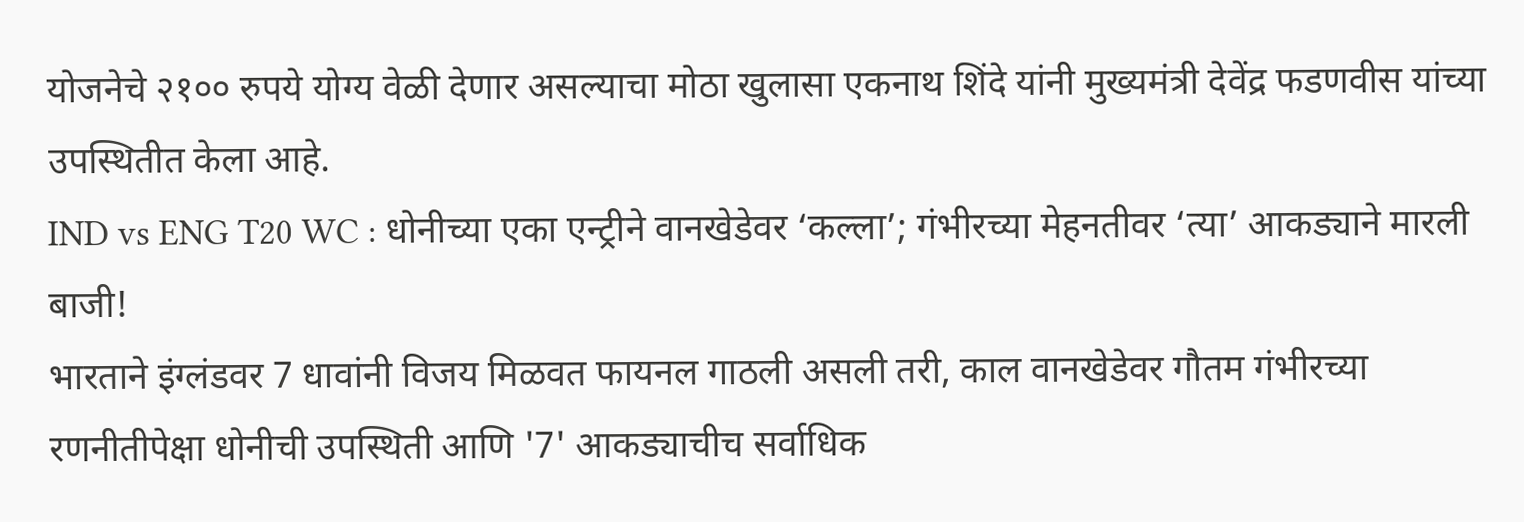योजनेचे २१०० रुपये योग्य वेळी देणार असल्याचा मोठा खुलासा एकनाथ शिंदे यांनी मुख्यमंत्री देवेंद्र फडणवीस यांच्या उपस्थितीत केला आहे.
IND vs ENG T20 WC : धोनीच्या एका एन्ट्रीने वानखेडेवर ‘कल्ला’; गंभीरच्या मेहनतीवर ‘त्या’ आकड्याने मारली बाजी!
भारताने इंग्लंडवर 7 धावांनी विजय मिळवत फायनल गाठली असली तरी, काल वानखेडेवर गौतम गंभीरच्या रणनीतीपेक्षा धोनीची उपस्थिती आणि '7' आकड्याचीच सर्वाधिक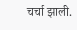चर्चा झाली.